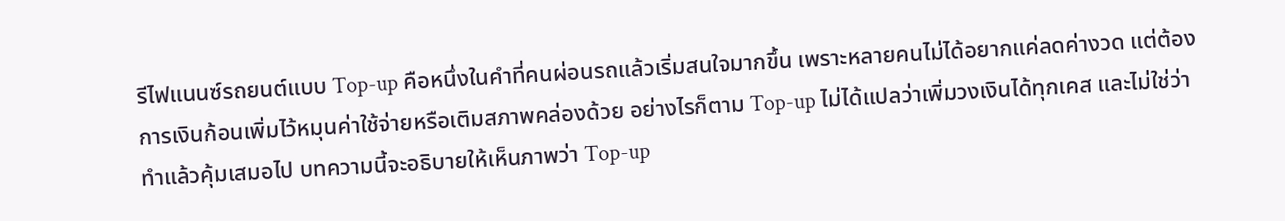รีไฟแนนซ์รถยนต์แบบ Top-up คือหนึ่งในคำที่คนผ่อนรถแล้วเริ่มสนใจมากขึ้น เพราะหลายคนไม่ได้อยากแค่ลดค่างวด แต่ต้องการเงินก้อนเพิ่มไว้หมุนค่าใช้จ่ายหรือเติมสภาพคล่องด้วย อย่างไรก็ตาม Top-up ไม่ได้แปลว่าเพิ่มวงเงินได้ทุกเคส และไม่ใช่ว่าทำแล้วคุ้มเสมอไป บทความนี้จะอธิบายให้เห็นภาพว่า Top-up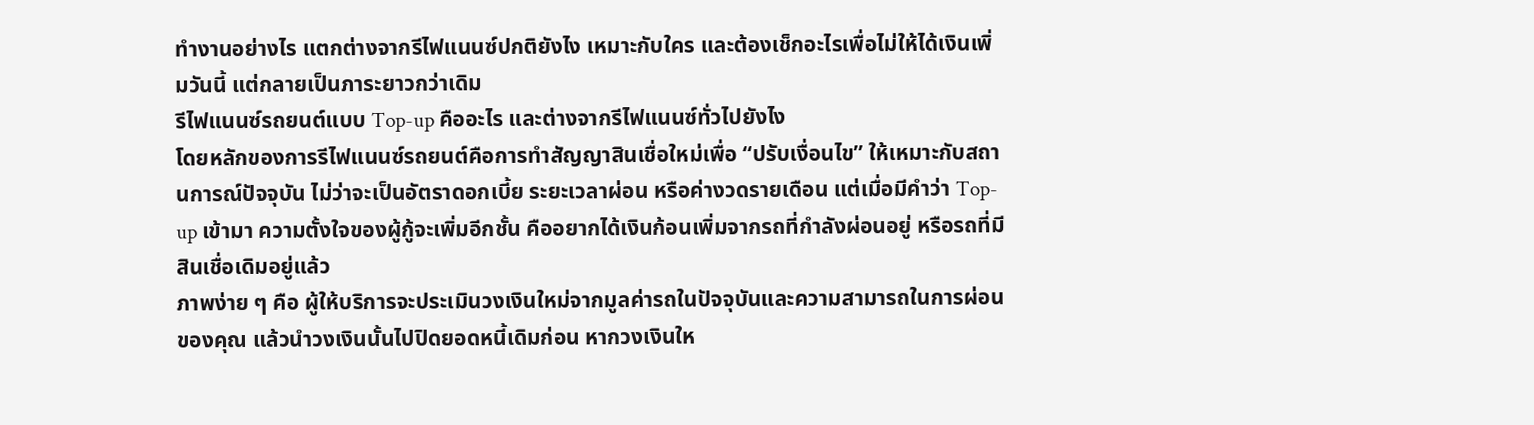ทำงานอย่างไร แตกต่างจากรีไฟแนนซ์ปกติยังไง เหมาะกับใคร และต้องเช็กอะไรเพื่อไม่ให้ได้เงินเพิ่มวันนี้ แต่กลายเป็นภาระยาวกว่าเดิม
รีไฟแนนซ์รถยนต์แบบ Top-up คืออะไร และต่างจากรีไฟแนนซ์ทั่วไปยังไง
โดยหลักของการรีไฟแนนซ์รถยนต์คือการทำสัญญาสินเชื่อใหม่เพื่อ “ปรับเงื่อนไข” ให้เหมาะกับสถานการณ์ปัจจุบัน ไม่ว่าจะเป็นอัตราดอกเบี้ย ระยะเวลาผ่อน หรือค่างวดรายเดือน แต่เมื่อมีคำว่า Top-up เข้ามา ความตั้งใจของผู้กู้จะเพิ่มอีกชั้น คืออยากได้เงินก้อนเพิ่มจากรถที่กำลังผ่อนอยู่ หรือรถที่มีสินเชื่อเดิมอยู่แล้ว
ภาพง่าย ๆ คือ ผู้ให้บริการจะประเมินวงเงินใหม่จากมูลค่ารถในปัจจุบันและความสามารถในการผ่อนของคุณ แล้วนำวงเงินนั้นไปปิดยอดหนี้เดิมก่อน หากวงเงินให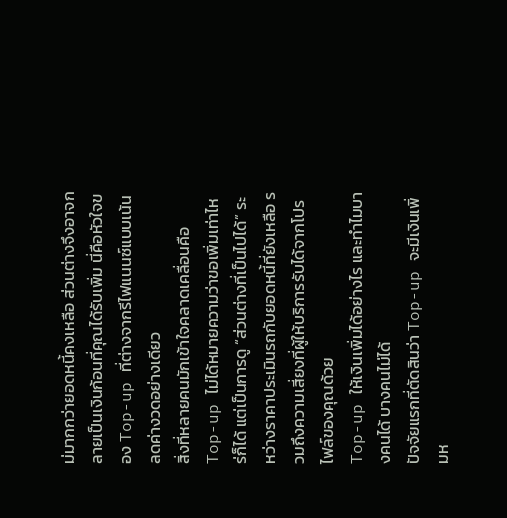ม่มากกว่ายอดหนี้คงเหลือ ส่วนต่างจึงอาจกลายเป็นเงินก้อนที่คุณได้รับเพิ่ม นี่คือหัวใจของ Top-up ที่ต่างจากรีไฟแนนซ์แบบเน้นลดค่างวดอย่างเดียว
สิ่งที่หลายคนมักเข้าใจคลาดเคลื่อนคือ Top-up ไม่ได้หมายความว่าขอเพิ่มเท่าไหร่ก็ได้ แต่เป็นการดู “ส่วนต่างที่เป็นไปได้” ระหว่างราคาประเมินรถกับยอดหนี้ที่ยังเหลือ รวมถึงความเสี่ยงที่ผู้ให้บริการรับได้จากโปรไฟล์ของคุณด้วย
Top-up ให้เงินเพิ่มได้อย่างไร และทำไมบางคนได้ บางคนไม่ได้
ปัจจัยแรกที่ตัดสินว่า Top-up จะมีเงินเพิ่มห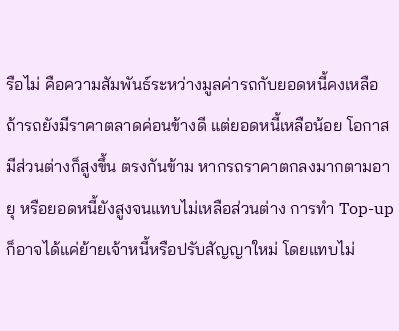รือไม่ คือความสัมพันธ์ระหว่างมูลค่ารถกับยอดหนี้คงเหลือ ถ้ารถยังมีราคาตลาดค่อนข้างดี แต่ยอดหนี้เหลือน้อย โอกาสมีส่วนต่างก็สูงขึ้น ตรงกันข้าม หากรถราคาตกลงมากตามอายุ หรือยอดหนี้ยังสูงจนแทบไม่เหลือส่วนต่าง การทำ Top-up ก็อาจได้แค่ย้ายเจ้าหนี้หรือปรับสัญญาใหม่ โดยแทบไม่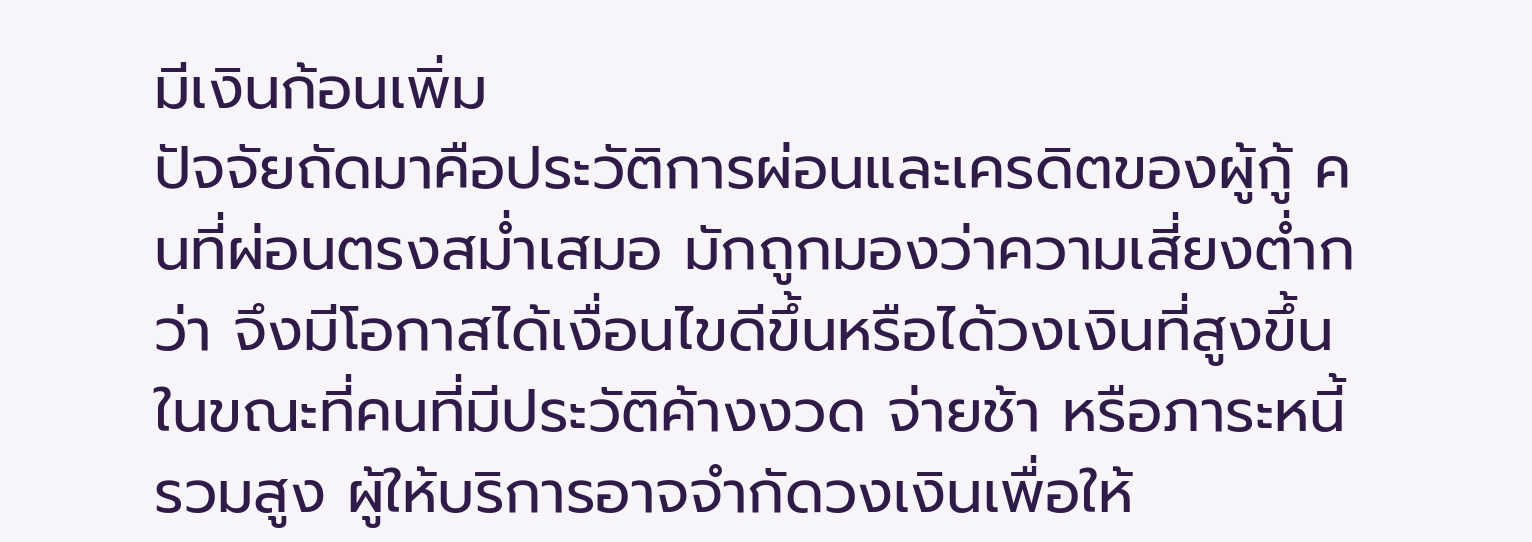มีเงินก้อนเพิ่ม
ปัจจัยถัดมาคือประวัติการผ่อนและเครดิตของผู้กู้ คนที่ผ่อนตรงสม่ำเสมอ มักถูกมองว่าความเสี่ยงต่ำกว่า จึงมีโอกาสได้เงื่อนไขดีขึ้นหรือได้วงเงินที่สูงขึ้น ในขณะที่คนที่มีประวัติค้างงวด จ่ายช้า หรือภาระหนี้รวมสูง ผู้ให้บริการอาจจำกัดวงเงินเพื่อให้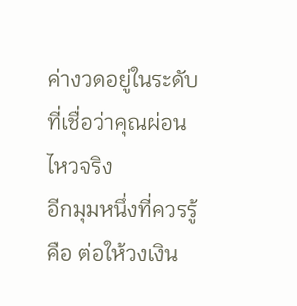ค่างวดอยู่ในระดับที่เชื่อว่าคุณผ่อนไหวจริง
อีกมุมหนึ่งที่ควรรู้คือ ต่อให้วงเงิน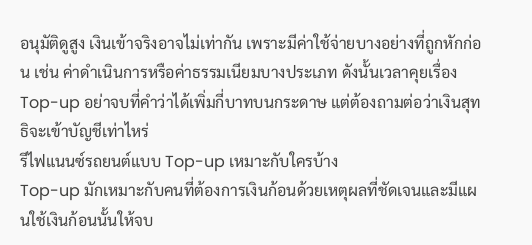อนุมัติดูสูง เงินเข้าจริงอาจไม่เท่ากัน เพราะมีค่าใช้จ่ายบางอย่างที่ถูกหักก่อน เช่น ค่าดำเนินการหรือค่าธรรมเนียมบางประเภท ดังนั้นเวลาคุยเรื่อง Top-up อย่าจบที่คำว่าได้เพิ่มกี่บาทบนกระดาษ แต่ต้องถามต่อว่าเงินสุทธิจะเข้าบัญชีเท่าไหร่
รีไฟแนนซ์รถยนต์แบบ Top-up เหมาะกับใครบ้าง
Top-up มักเหมาะกับคนที่ต้องการเงินก้อนด้วยเหตุผลที่ชัดเจนและมีแผนใช้เงินก้อนนั้นให้จบ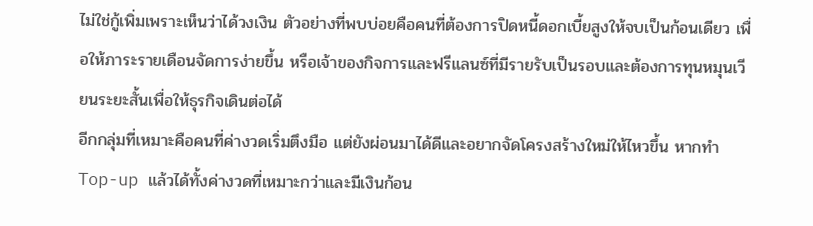ไม่ใช่กู้เพิ่มเพราะเห็นว่าได้วงเงิน ตัวอย่างที่พบบ่อยคือคนที่ต้องการปิดหนี้ดอกเบี้ยสูงให้จบเป็นก้อนเดียว เพื่อให้ภาระรายเดือนจัดการง่ายขึ้น หรือเจ้าของกิจการและฟรีแลนซ์ที่มีรายรับเป็นรอบและต้องการทุนหมุนเวียนระยะสั้นเพื่อให้ธุรกิจเดินต่อได้
อีกกลุ่มที่เหมาะคือคนที่ค่างวดเริ่มตึงมือ แต่ยังผ่อนมาได้ดีและอยากจัดโครงสร้างใหม่ให้ไหวขึ้น หากทำ Top-up แล้วได้ทั้งค่างวดที่เหมาะกว่าและมีเงินก้อน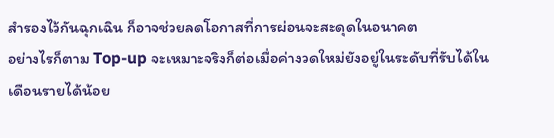สำรองไว้กันฉุกเฉิน ก็อาจช่วยลดโอกาสที่การผ่อนจะสะดุดในอนาคต
อย่างไรก็ตาม Top-up จะเหมาะจริงก็ต่อเมื่อค่างวดใหม่ยังอยู่ในระดับที่รับได้ในเดือนรายได้น้อย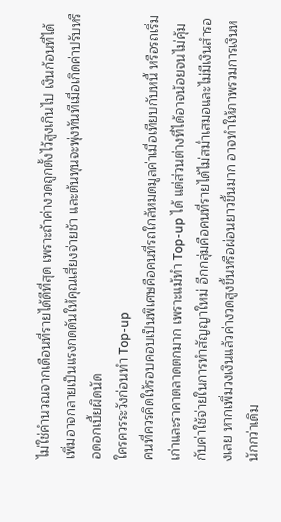ไม่ใช่คำนวณจากเดือนที่รายได้ดีที่สุด เพราะถ้าค่างวดถูกตั้งไว้สูงเกินไป เงินก้อนที่ได้เพิ่มอาจกลายเป็นแรงกดดันให้คุณเสี่ยงจ่ายช้า และต้นทุนจะพุ่งทันทีเมื่อเกิดค่าปรับหรือดอกเบี้ยผิดนัด
ใครควรระวังก่อนทำ Top-up
คนที่ควรคิดให้รอบคอบเป็นพิเศษคือคนที่รถใกล้หมดมูลค่าเมื่อเทียบกับหนี้ หรือรถเริ่มเก่าและราคาตลาดตกมาก เพราะแม้ทำ Top-up ได้ แต่ส่วนต่างที่ได้อาจน้อยจนไม่คุ้มกับค่าใช้จ่ายในการทำสัญญาใหม่ อีกกลุ่มคือคนที่รายได้ไม่สม่ำเสมอและไม่มีเงินสำรองเลย หากเพิ่มวงเงินแล้วค่างวดสูงขึ้นหรือผ่อนยาวขึ้นมาก อาจทำให้ภาพรวมการเงินหนักกว่าเดิม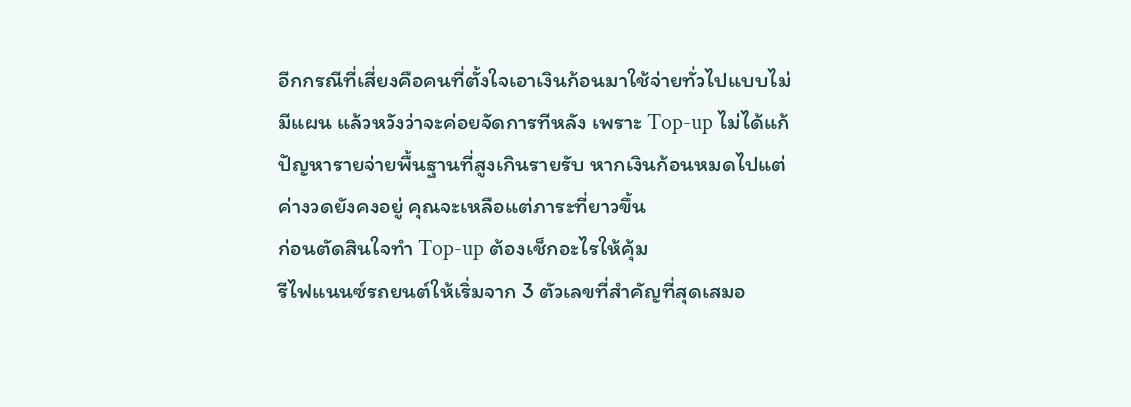อีกกรณีที่เสี่ยงคือคนที่ตั้งใจเอาเงินก้อนมาใช้จ่ายทั่วไปแบบไม่มีแผน แล้วหวังว่าจะค่อยจัดการทีหลัง เพราะ Top-up ไม่ได้แก้ปัญหารายจ่ายพื้นฐานที่สูงเกินรายรับ หากเงินก้อนหมดไปแต่ค่างวดยังคงอยู่ คุณจะเหลือแต่ภาระที่ยาวขึ้น
ก่อนตัดสินใจทำ Top-up ต้องเช็กอะไรให้คุ้ม
รีไฟแนนซ์รถยนต์ให้เริ่มจาก 3 ตัวเลขที่สำคัญที่สุดเสมอ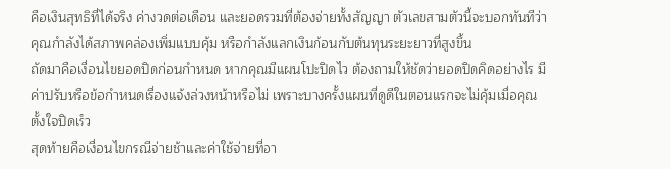คือเงินสุทธิที่ได้จริง ค่างวดต่อเดือน และยอดรวมที่ต้องจ่ายทั้งสัญญา ตัวเลขสามตัวนี้จะบอกทันทีว่าคุณกำลังได้สภาพคล่องเพิ่มแบบคุ้ม หรือกำลังแลกเงินก้อนกับต้นทุนระยะยาวที่สูงขึ้น
ถัดมาคือเงื่อนไขยอดปิดก่อนกำหนด หากคุณมีแผนโปะปิดไว ต้องถามให้ชัดว่ายอดปิดคิดอย่างไร มีค่าปรับหรือข้อกำหนดเรื่องแจ้งล่วงหน้าหรือไม่ เพราะบางครั้งแผนที่ดูดีในตอนแรกจะไม่คุ้มเมื่อคุณตั้งใจปิดเร็ว
สุดท้ายคือเงื่อนไขกรณีจ่ายช้าและค่าใช้จ่ายที่อา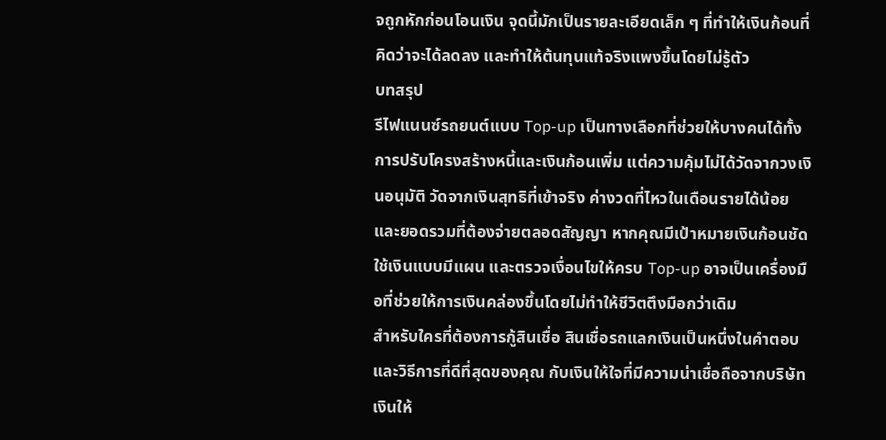จถูกหักก่อนโอนเงิน จุดนี้มักเป็นรายละเอียดเล็ก ๆ ที่ทำให้เงินก้อนที่คิดว่าจะได้ลดลง และทำให้ต้นทุนแท้จริงแพงขึ้นโดยไม่รู้ตัว
บทสรุป
รีไฟแนนซ์รถยนต์แบบ Top-up เป็นทางเลือกที่ช่วยให้บางคนได้ทั้งการปรับโครงสร้างหนี้และเงินก้อนเพิ่ม แต่ความคุ้มไม่ได้วัดจากวงเงินอนุมัติ วัดจากเงินสุทธิที่เข้าจริง ค่างวดที่ไหวในเดือนรายได้น้อย และยอดรวมที่ต้องจ่ายตลอดสัญญา หากคุณมีเป้าหมายเงินก้อนชัด ใช้เงินแบบมีแผน และตรวจเงื่อนไขให้ครบ Top-up อาจเป็นเครื่องมือที่ช่วยให้การเงินคล่องขึ้นโดยไม่ทำให้ชีวิตตึงมือกว่าเดิม
สำหรับใครที่ต้องการกู้สินเชื่อ สินเชื่อรถแลกเงินเป็นหนึ่งในคำตอบและวิธีการที่ดีที่สุดของคุณ กับเงินให้ใจที่มีความน่าเชื่อถือจากบริษัท เงินให้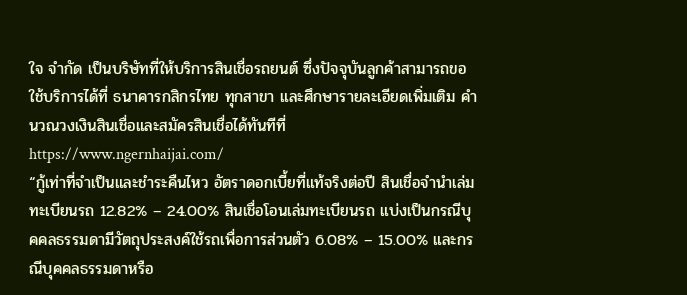ใจ จำกัด เป็นบริษัทที่ให้บริการสินเชื่อรถยนต์ ซึ่งปัจจุบันลูกค้าสามารถขอใช้บริการได้ที่ ธนาคารกสิกรไทย ทุกสาขา และศึกษารายละเอียดเพิ่มเติม คำนวณวงเงินสินเชื่อและสมัครสินเชื่อได้ทันทีที่ https://www.ngernhaijai.com/
“กู้เท่าที่จำเป็นและชำระคืนไหว อัตราดอกเบี้ยที่แท้จริงต่อปี สินเชื่อจำนำเล่มทะเบียนรถ 12.82% – 24.00% สินเชื่อโอนเล่มทะเบียนรถ แบ่งเป็นกรณีบุคคลธรรมดามีวัตถุประสงค์ใช้รถเพื่อการส่วนตัว 6.08% – 15.00% และกรณีบุคคลธรรมดาหรือ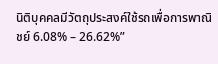นิติบุคคลมีวัตถุประสงค์ใช้รถเพื่อการพาณิชย์ 6.08% – 26.62%”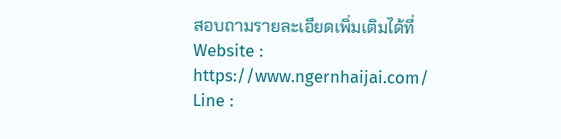สอบถามรายละเอียดเพิ่มเติมได้ที่
Website : https://www.ngernhaijai.com/
Line :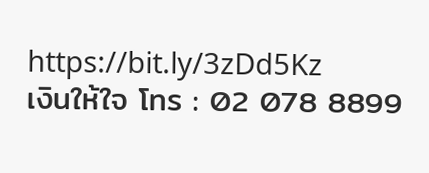https://bit.ly/3zDd5Kz
เงินให้ใจ โทร : 02 078 8899